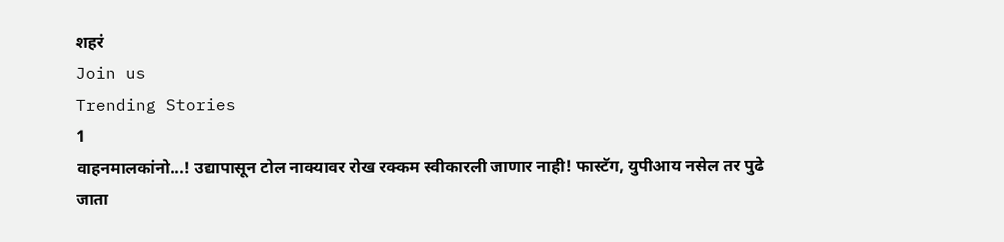शहरं
Join us
Trending Stories
1
वाहनमालकांनो...! उद्यापासून टोल नाक्यावर रोख रक्कम स्वीकारली जाणार नाही! फास्टॅग, युपीआय नसेल तर पुढे जाता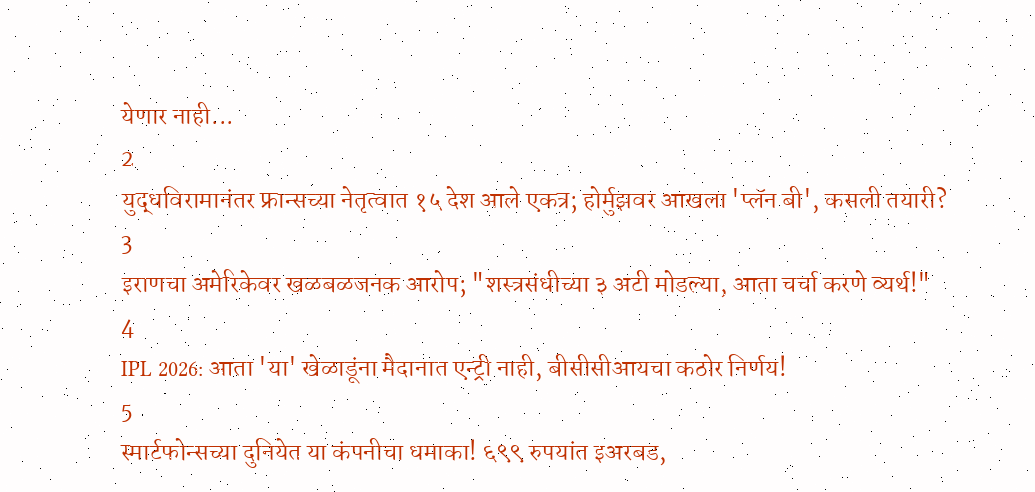येणार नाही...
2
युद्धविरामानंतर फ्रान्सच्या नेतृत्वात १५ देश आले एकत्र; होर्मुझवर आखला 'प्लॅन बी', कसली तयारी?
3
इराणचा अमेरिकेवर खळबळजनक आरोप; "शस्त्रसंधीच्या ३ अटी मोडल्या, आता चर्चा करणे व्यर्थ!"
4
IPL 2026: आता 'या' खेळाडूंना मैदानात एन्ट्री नाही, बीसीसीआयचा कठोर निर्णय!
5
स्मार्टफोन्सच्या दुनियेत या कंपनीचा धमाका! ६९९ रुपयांत इअरबड,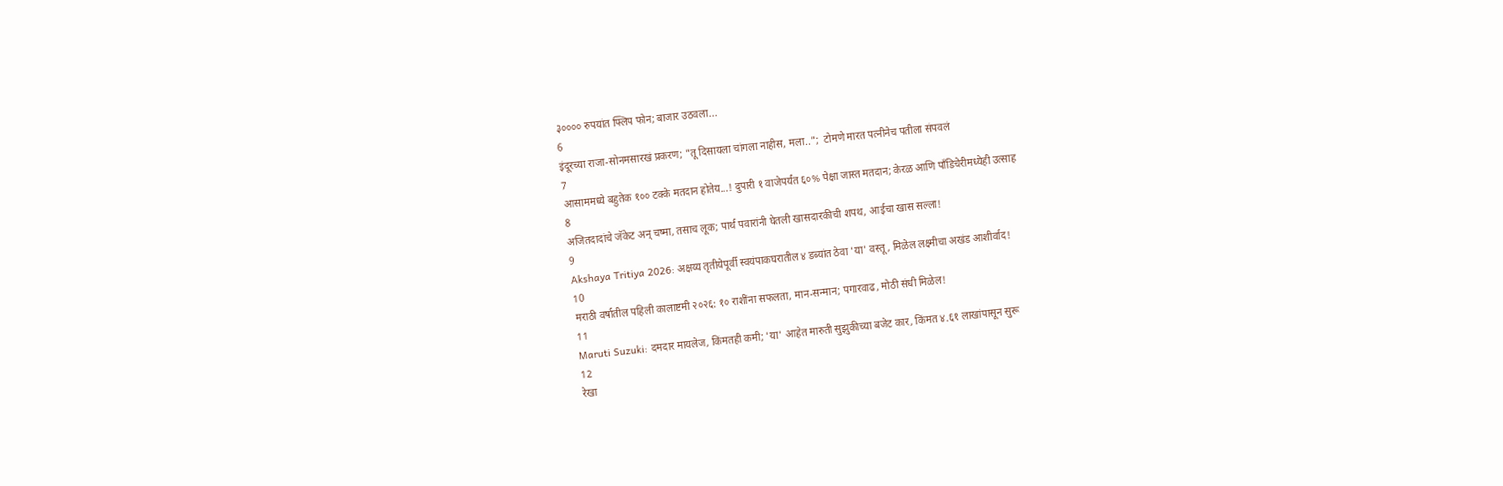३०००० रुपयांत फ्लिप फोन; बाजार उठवला...
6
इंदूरच्या राजा-सोनमसारखं प्रकरण; "तू दिसायला चांगला नाहीस, मला..";  टोमणे मारत पत्नीनेच पतीला संपवलं
7
आसाममध्ये बहुतेक १०० टक्के मतदान होतेय...! दुपारी १ वाजेपर्यंत ६०% पेक्षा जास्त मतदान; केरळ आणि पाँडिचेरीमध्येही उत्साह
8
अजितदादांचे जॅकेट अन् चष्मा, तसाच लूक; पार्थ पवारांनी घेतली खासदारकीची शपथ, आईचा खास सल्ला!
9
Akshaya Tritiya 2026: अक्षय्य तृतीयेपूर्वी स्वयंपाकघरातील ४ डब्यांत ठेवा 'या' वस्तू, मिळेल लक्ष्मीचा अखंड आशीर्वाद!
10
मराठी वर्षातील पहिली कालाष्टमी २०२६: १० राशींना सफलता, मान-सन्मान; पगारवाढ, मोठी संधी मिळेल!
11
Maruti Suzuki: दमदार मायलेज, किंमतही कमी; 'या' आहेत मारुती सुझुकीच्या बजेट कार, किंमत ४.६१ लाखांपासून सुरू
12
रेखा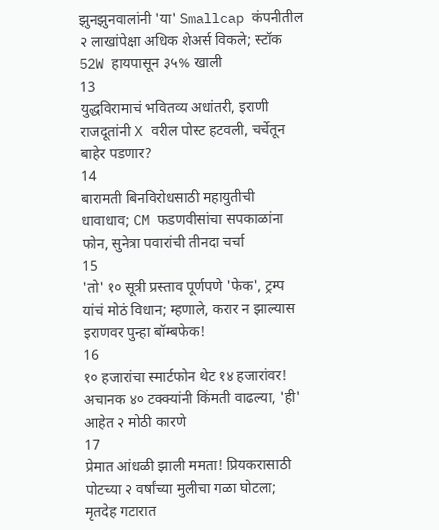झुनझुनवालांनी 'या' Smallcap कंपनीतील २ लाखांपेक्षा अधिक शेअर्स विकले; स्टॉक 52W हायपासून ३५% खाली
13
युद्धविरामाचं भवितव्य अधांतरी, इराणी राजदूतांनी X वरील पोस्ट हटवली, चर्चेतून बाहेर पडणार?
14
बारामती बिनविरोधसाठी महायुतीची धावाधाव; CM फडणवीसांचा सपकाळांना फोन, सुनेत्रा पवारांची तीनदा चर्चा
15
'तो' १० सूत्री प्रस्ताव पूर्णपणे 'फेक', ट्रम्प यांचं मोठं विधान; म्हणाले, करार न झाल्यास इराणवर पुन्हा बॉम्बफेक!
16
१० हजारांचा स्मार्टफोन थेट १४ हजारांवर! अचानक ४० टक्क्यांनी किंमती वाढल्या, 'ही' आहेत २ मोठी कारणे
17
प्रेमात आंधळी झाली ममता! प्रियकरासाठी पोटच्या २ वर्षांच्या मुलीचा गळा घोटला; मृतदेह गटारात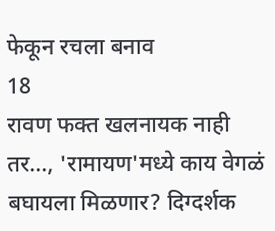फेकून रचला बनाव
18
रावण फक्त खलनायक नाही तर..., 'रामायण'मध्ये काय वेगळं बघायला मिळणार? दिग्दर्शक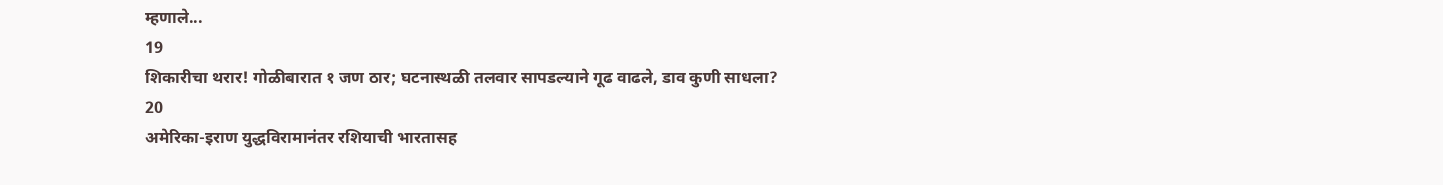म्हणाले...
19
शिकारीचा थरार! गोळीबारात १ जण ठार; घटनास्थळी तलवार सापडल्याने गूढ वाढले, डाव कुणी साधला?
20
अमेरिका-इराण युद्धविरामानंतर रशियाची भारतासह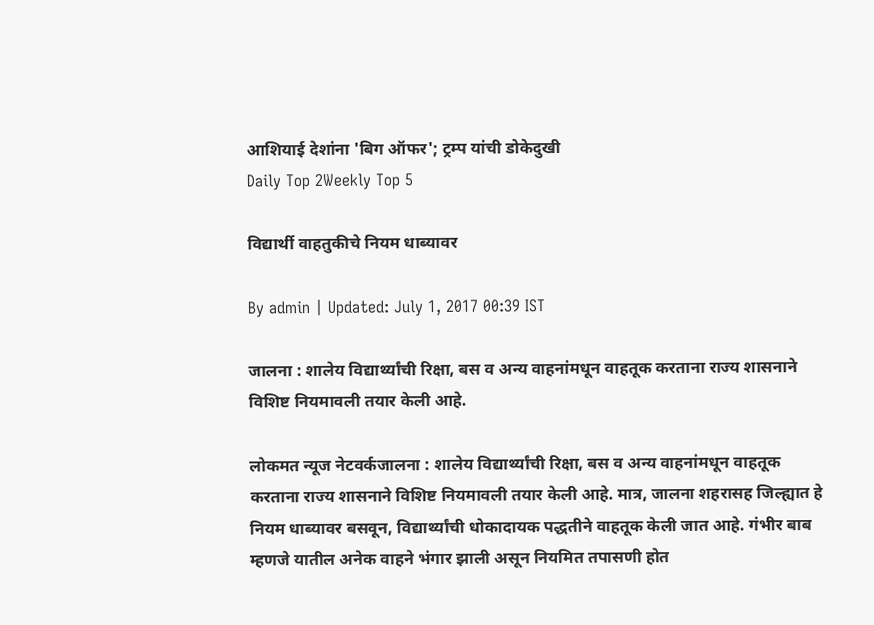आशियाई देशांना 'बिग ऑफर'; ट्रम्प यांची डोकेदुखी
Daily Top 2Weekly Top 5

विद्यार्थी वाहतुकीचे नियम धाब्यावर

By admin | Updated: July 1, 2017 00:39 IST

जालना : शालेय विद्यार्थ्यांची रिक्षा, बस व अन्य वाहनांमधून वाहतूक करताना राज्य शासनाने विशिष्ट नियमावली तयार केली आहे.

लोकमत न्यूज नेटवर्कजालना : शालेय विद्यार्थ्यांची रिक्षा, बस व अन्य वाहनांमधून वाहतूक करताना राज्य शासनाने विशिष्ट नियमावली तयार केली आहे. मात्र, जालना शहरासह जिल्ह्यात हे नियम धाब्यावर बसवून, विद्यार्थ्यांची धोकादायक पद्धतीने वाहतूक केली जात आहे. गंभीर बाब म्हणजे यातील अनेक वाहने भंगार झाली असून नियमित तपासणी होत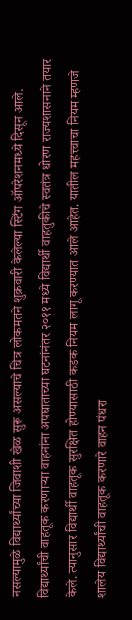नसल्यामुळे विद्यार्थ्यांच्या जिवाशी खेळ सुरू असल्याचे चित्र लोकमतने शुक्रवारी केलेल्या स्टिंग ऑपरेशनमध्ये दिसून आले. विद्यार्थ्यांची वाहतूक करणाऱ्या वाहनांना अपघाताच्या घटनांनंतर २०११ मध्ये विद्यार्थी वाहतुकीचे स्वतंत्र धोरण राज्यशासनाने तयार केले. त्यानुसार विद्यार्थी वाहतूक सुरक्षित होण्यासाठी कडक नियम लागू करण्यात आले आहेत. यातील महत्त्वाचा नियम म्हणजे शालेय विद्यार्थ्यांची वाहतूक करणारे वाहन पंधरा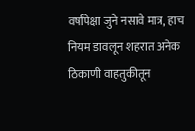वर्षांपेक्षा जुने नसावे मात्र, हाच नियम डावलून शहरात अनेक ठिकाणी वाहतुकीतून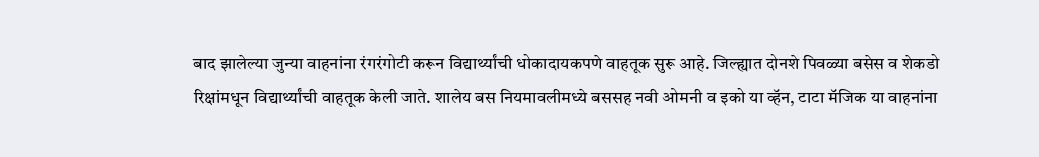बाद झालेल्या जुन्या वाहनांना रंगरंगोटी करून विद्यार्थ्यांची धोकादायकपणे वाहतूक सुरू आहे. जिल्ह्यात दोनशे पिवळ्या बसेस व शेकडो रिक्षांमधून विद्यार्थ्यांची वाहतूक केली जाते. शालेय बस नियमावलीमध्ये बससह नवी ओमनी व इको या व्हॅन, टाटा मॅजिक या वाहनांना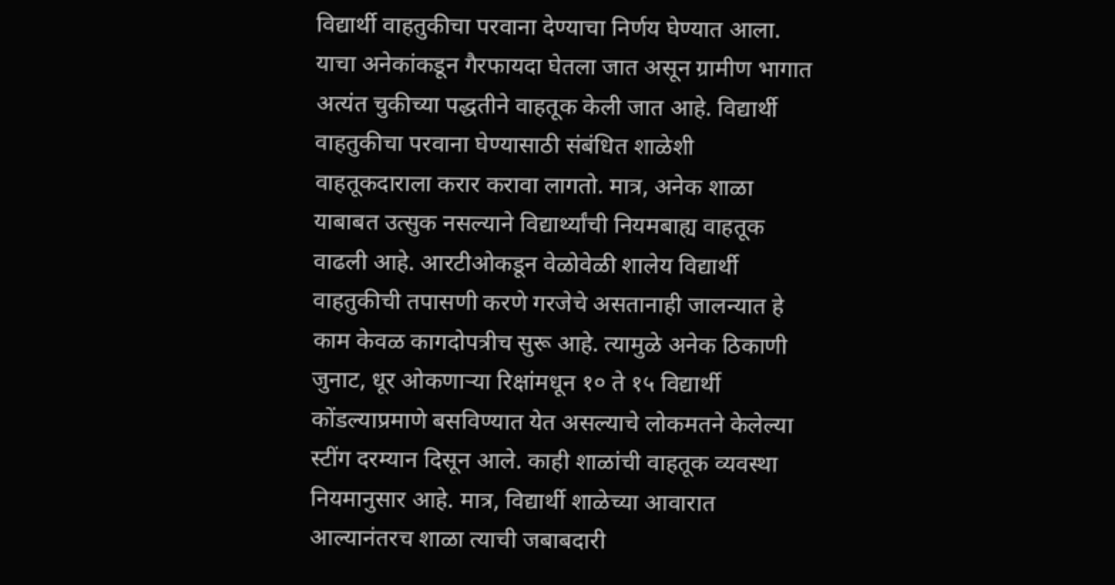विद्यार्थी वाहतुकीचा परवाना देण्याचा निर्णय घेण्यात आला. याचा अनेकांकडून गैरफायदा घेतला जात असून ग्रामीण भागात अत्यंत चुकीच्या पद्धतीने वाहतूक केली जात आहे. विद्यार्थी वाहतुकीचा परवाना घेण्यासाठी संबंधित शाळेशी वाहतूकदाराला करार करावा लागतो. मात्र, अनेक शाळा याबाबत उत्सुक नसल्याने विद्यार्थ्यांची नियमबाह्य वाहतूक वाढली आहे. आरटीओकडून वेळोवेळी शालेय विद्यार्थी वाहतुकीची तपासणी करणे गरजेचे असतानाही जालन्यात हे काम केवळ कागदोपत्रीच सुरू आहे. त्यामुळे अनेक ठिकाणी जुनाट, धूर ओकणाऱ्या रिक्षांमधून १० ते १५ विद्यार्थी कोंडल्याप्रमाणे बसविण्यात येत असल्याचे लोकमतने केलेल्या स्टींग दरम्यान दिसून आले. काही शाळांची वाहतूक व्यवस्था नियमानुसार आहे. मात्र, विद्यार्थी शाळेच्या आवारात आल्यानंतरच शाळा त्याची जबाबदारी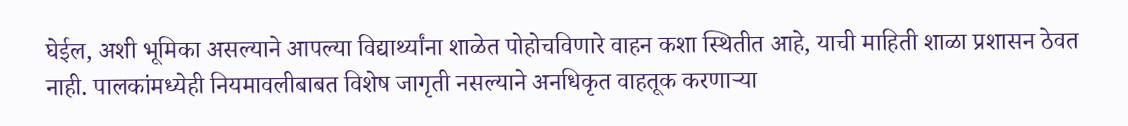घेईल, अशी भूमिका असल्याने आपल्या विद्यार्थ्यांना शाळेत पोहोचविणारे वाहन कशा स्थितीत आहे, याची माहिती शाळा प्रशासन ठेवत नाही. पालकांमध्येही नियमावलीबाबत विशेष जागृती नसल्याने अनधिकृत वाहतूक करणाऱ्या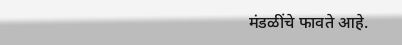मंडळींचे फावते आहे.